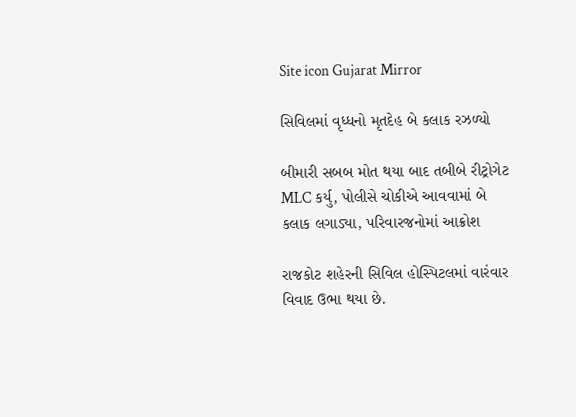Site icon Gujarat Mirror

સિવિલમાં વૃધ્ધનો મૃતદેહ બે કલાક રઝળ્યો

બીમારી સબબ મોત થયા બાદ તબીબે રીટ્રોગેટ MLC કર્યુ, પોલીસે ચોકીએ આવવામાં બે કલાક લગાડ્યા, પરિવારજનોમાં આક્રોશ

રાજકોટ શહેરની સિવિલ હોસ્પિટલમાં વારંવાર વિવાદ ઉભા થયા છે.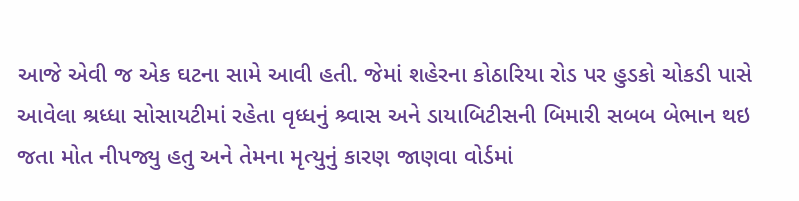આજે એવી જ એક ઘટના સામે આવી હતી. જેમાં શહેરના કોઠારિયા રોડ પર હુડકો ચોકડી પાસે આવેલા શ્રધ્ધા સોસાયટીમાં રહેતા વૃધ્ધનું શ્ર્વાસ અને ડાયાબિટીસની બિમારી સબબ બેભાન થઇ જતા મોત નીપજ્યુ હતુ અને તેમના મૃત્યુનું કારણ જાણવા વોર્ડમાં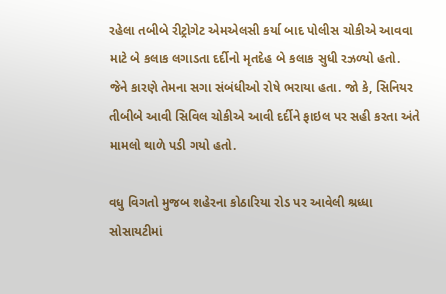રહેલા તબીબે રીટ્રોગેટ એમએલસી કર્યા બાદ પોલીસ ચોકીએ આવવા માટે બે કલાક લગાડતા દર્દીનો મૃતદેહ બે કલાક સુધી રઝળ્યો હતો. જેને કારણે તેમના સગા સંબંધીઓ રોષે ભરાયા હતા. જો કે, સિનિયર તીબીબે આવી સિવિલ ચોકીએ આવી દર્દીને ફાઇલ પર સહી કરતા અંતે મામલો થાળે પડી ગયો હતો.

વધુ વિગતો મુજબ શહેરના કોઠારિયા રોડ પર આવેલી શ્રધ્ધા સોસાયટીમાં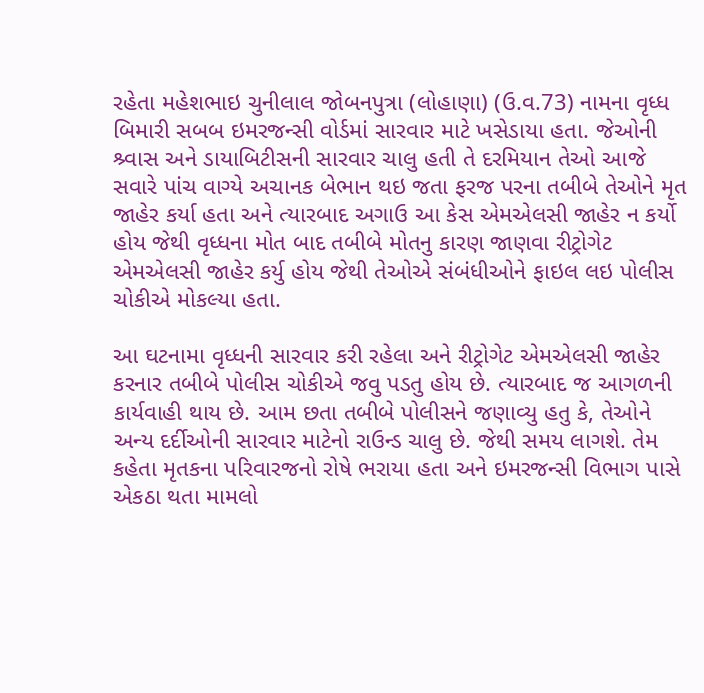રહેતા મહેશભાઇ ચુનીલાલ જોબનપુત્રા (લોહાણા) (ઉ.વ.73) નામના વૃધ્ધ બિમારી સબબ ઇમરજન્સી વોર્ડમાં સારવાર માટે ખસેડાયા હતા. જેઓની શ્ર્વાસ અને ડાયાબિટીસની સારવાર ચાલુ હતી તે દરમિયાન તેઓ આજે સવારે પાંચ વાગ્યે અચાનક બેભાન થઇ જતા ફરજ પરના તબીબે તેઓને મૃત જાહેર કર્યા હતા અને ત્યારબાદ અગાઉ આ કેસ એમએલસી જાહેર ન કર્યો હોય જેથી વૃધ્ધના મોત બાદ તબીબે મોતનુ કારણ જાણવા રીટ્રોગેટ એમએલસી જાહેર કર્યુ હોય જેથી તેઓએ સંબંધીઓને ફાઇલ લઇ પોલીસ ચોકીએ મોકલ્યા હતા.

આ ઘટનામા વૃધ્ધની સારવાર કરી રહેલા અને રીટ્રોગેટ એમએલસી જાહેર કરનાર તબીબે પોલીસ ચોકીએ જવુ પડતુ હોય છે. ત્યારબાદ જ આગળની કાર્યવાહી થાય છે. આમ છતા તબીબે પોલીસને જણાવ્યુ હતુ કે, તેઓને અન્ય દર્દીઓની સારવાર માટેનો રાઉન્ડ ચાલુ છે. જેથી સમય લાગશે. તેમ કહેતા મૃતકના પરિવારજનો રોષે ભરાયા હતા અને ઇમરજન્સી વિભાગ પાસે એકઠા થતા મામલો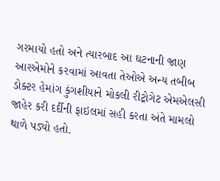ગરમાયો હતો અને ત્યારબાદ આ ઘટનાની જાણ આરએમોને કરવામાં આવતા તેઓએ અન્ય તબીબ ડોક્ટર હેમાંગ કુંગશીયાને મોકલી રીટ્રોગેટ એમએલસી જાહેર કરી દર્દીની ફાઇલમાં સહી કરતા અંતે મામલો થાળે પડ્યો હતો.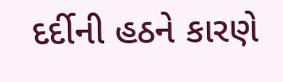દર્દીની હઠને કારણે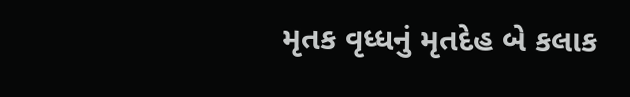મૃતક વૃધ્ધનું મૃતદેહ બે કલાક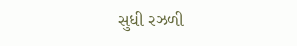સુધી રઝળી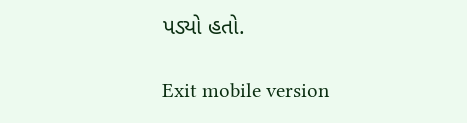પડ્યો હતો.

Exit mobile version